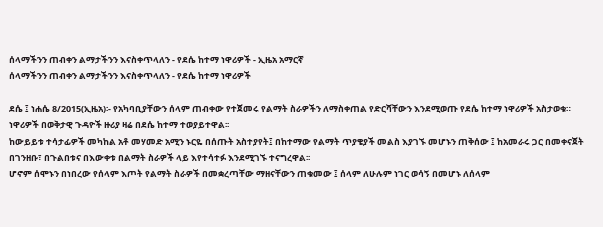ሰላማችንን ጠብቀን ልማታችንን እናስቀጥላለን - የደሴ ከተማ ነዋሪዎች - ኢዜአ አማርኛ
ሰላማችንን ጠብቀን ልማታችንን እናስቀጥላለን - የደሴ ከተማ ነዋሪዎች

ደሴ ፤ ነሐሴ 8/2015(ኢዜአ)፡- የአካባቢያቸውን ሰላም ጠብቀው የተጀመሩ የልማት ስራዎችን ለማስቀጠል የድርሻቸውን እንደሚወጡ የደሴ ከተማ ነዋሪዎች አስታወቁ።
ነዋሪዎች በወቅታዊ ጉዳዮች ዙሪያ ዛሬ በደሴ ከተማ ተወያይተዋል፡፡
ከውይይቱ ተሳታፊዎች መካከል አቶ መሃመድ አሚን ኑርዬ በሰጡት አስተያየት፤ በከተማው የልማት ጥያቄያች መልስ እያገኙ መሆኑን ጠቅሰው ፤ ከአመራሩ ጋር በመቀናጀት በገንዘቡ፣ በጉልበቱና በእውቀቱ በልማት ስራዎች ላይ እየተሳተፉ እንደሚገኙ ተናግረዋል፡፡
ሆኖም ሰሞኑን በነበረው የሰላም እጦት የልማት ስራዎች በመቋረጣቸው ማዘናቸውን ጠቁመው ፤ ሰላም ለሁሉም ነገር ወሳኝ በመሆኑ ለሰላም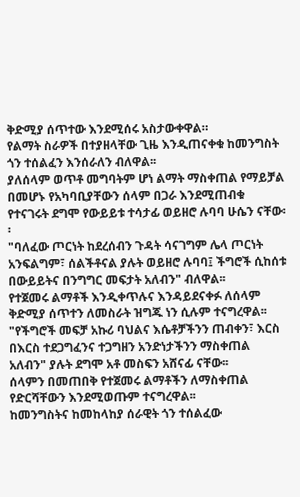ቅድሚያ ሰጥተው እንደሚሰሩ አስታውቀዋል።
የልማት ስራዎች በተያዘላቸው ጊዜ እንዲጠናቀቁ ከመንግስት ጎን ተሰልፈን እንሰራለን ብለዋል፡፡
ያለሰላም ወጥቶ መግባትም ሆነ ልማት ማስቀጠል የማይቻል በመሆኑ የአካባቢያቸውን ሰላም በጋራ እንደሚጠብቁ የተናገሩት ደግሞ የውይይቱ ተሳታፊ ወይዘሮ ሉባባ ሁሴን ናቸው፡፡
"ባለፈው ጦርነት ከደረሰብን ጉዳት ሳናገግም ሌላ ጦርነት አንፍልግም፣ ሰልችቶናል ያሉት ወይዘሮ ሉባባ፤ ችግሮች ሲከሰቱ በውይይትና በንግግር መፍታት አለብን" ብለዋል፡፡
የተጀመሩ ልማቶች እንዲቀጥሉና እንዳይደናቀፉ ለሰላም ቅድሚያ ሰጥተን ለመስራት ዝግጁ ነን ሲሉም ተናግረዋል፡፡
"የችግሮች መፍቻ አኩሪ ባህልና እሴቶቻችንን ጠብቀን፣ እርስ በእርስ ተደጋግፈንና ተጋግዘን አንድነታችንን ማስቀጠል አለብን" ያሉት ደግሞ አቶ መስፍን አሸናፊ ናቸው፡፡
ሰላምን በመጠበቅ የተጀመሩ ልማቶችን ለማስቀጠል የድርሻቸውን እንደሚወጡም ተናግረዋል፡፡
ከመንግስትና ከመከላከያ ሰራዊት ጎን ተሰልፈው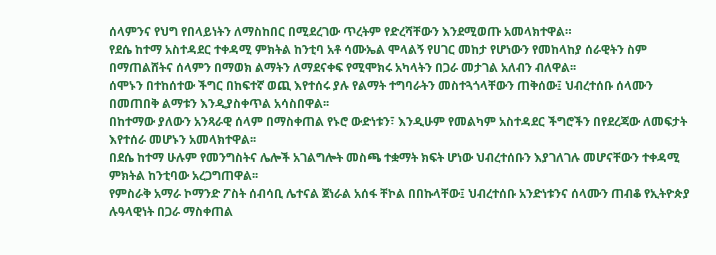ሰላምንና የህግ የበላይነትን ለማስከበር በሚደረገው ጥረትም የድረሻቸውን እንደሚወጡ አመላክተዋል።
የደሴ ከተማ አስተዳደር ተቀዳሚ ምክትል ከንቲባ አቶ ሳሙኤል ሞላልኝ የሀገር መከታ የሆነውን የመከላከያ ሰራዊትን ስም በማጠልሸትና ሰላምን በማወክ ልማትን ለማደናቀፍ የሚሞክሩ አካላትን በጋራ መታገል አለብን ብለዋል፡፡
ሰሞኑን በተከሰተው ችግር በከፍተኛ ወጪ እየተሰሩ ያሉ የልማት ተግባራትን መስተጓጎላቸውን ጠቅሰው፤ ህብረተሰቡ ሰላሙን በመጠበቅ ልማቱን እንዲያስቀጥል አሳስበዋል፡፡
በከተማው ያለውን አንጻራዊ ሰላም በማስቀጠል የኑሮ ውድነቱን፣ እንዲሁም የመልካም አስተዳደር ችግሮችን በየደረጃው ለመፍታት እየተሰራ መሆኑን አመላክተዋል፡፡
በደሴ ከተማ ሁሉም የመንግስትና ሌሎች አገልግሎት መስጫ ተቋማት ክፍት ሆነው ህብረተሰቡን እያገለገሉ መሆናቸውን ተቀዳሚ ምክትል ከንቲባው አረጋግጠዋል፡፡
የምስራቅ አማራ ኮማንድ ፖስት ሰብሳቢ ሌተናል ጀነራል አሰፋ ቸኮል በበኩላቸው፤ ህብረተሰቡ አንድነቱንና ሰላሙን ጠብቆ የኢትዮጵያ ሉዓላዊነት በጋራ ማስቀጠል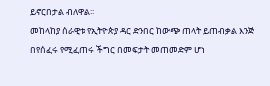ይኖርበታል ብለዋል፡፡
መከላከያ ሰራዊቱ የኢትዮጵያ ዳር ድንበር ከውጭ ጠላት ይጠብቃል እንጅ በየሰፈሩ የሚፈጠሩ ችግር በመፍታት መጠመድም ሆነ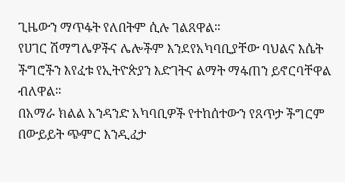ጊዜውን ማጥፋት የለበትም ሲሉ ገልጸዋል፡፡
የሀገር ሽማግሌዎችና ሌሎችም እንደየአካባቢያቸው ባህልና እሴት ችግሮችን እየፈቱ የኢትዮጵያን እድገትና ልማት ማፋጠን ይኖርባቸዋል ብለዋል፡፡
በአማራ ክልል አንዳንድ አካባቢዎች የተከሰተውን የጸጥታ ችግርም በውይይት ጭምር እንዲፈታ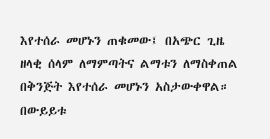እየተሰራ መሆኑን ጠቁመው፤ በአጭር ጊዜ ዘላቂ ሰላም ለማምጣትና ልማቱን ለማስቀጠል በቅንጅት እየተሰራ መሆኑን አስታውቀዋል።
በውይይቱ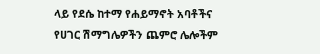ላይ የደሴ ከተማ የሐይማኖት አባቶችና የሀገር ሽማግሌዎችን ጨምሮ ሌሎችም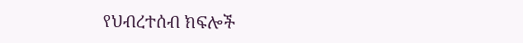የህብረተሰብ ክፍሎች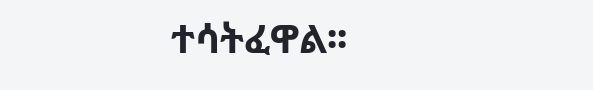ተሳትፈዋል፡፡